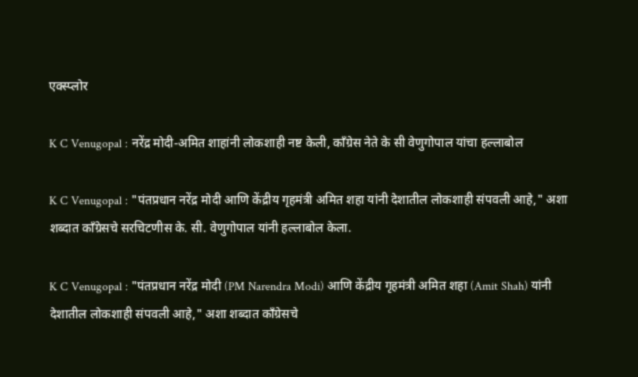एक्स्प्लोर

K C Venugopal : नरेंद्र मोदी-अमित शाहांनी लोकशाही नष्ट केली, काँग्रेस नेते के सी वेणुगोपाल यांचा हल्लाबोल

K C Venugopal : "पंतप्रधान नरेंद्र मोदी आणि केंद्रीय गृहमंत्री अमित शहा यांनी देशातील लोकशाही संपवली आहे," अशा शब्दात काँग्रेसचे सरचिटणीस के. सी. वेणुगोपाल यांनी हल्लाबोल केला.

K C Venugopal : "पंतप्रधान नरेंद्र मोदी (PM Narendra Modi) आणि केंद्रीय गृहमंत्री अमित शहा (Amit Shah) यांनी देशातील लोकशाही संपवली आहे," अशा शब्दात काँग्रेसचे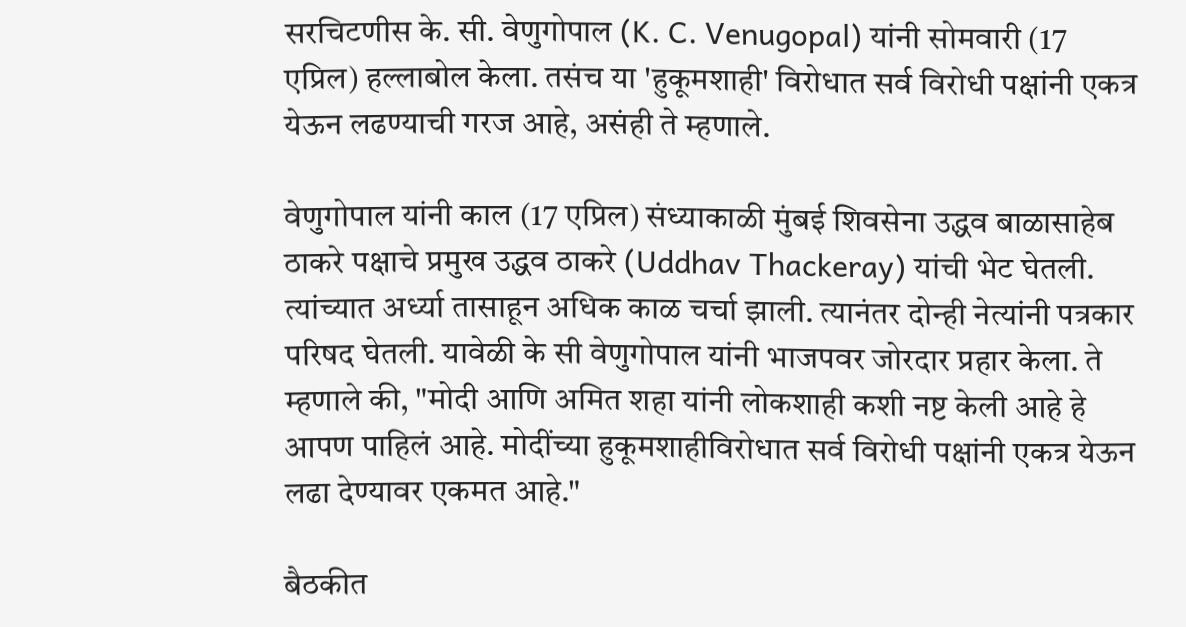सरचिटणीस के. सी. वेणुगोपाल (K. C. Venugopal) यांनी सोमवारी (17 एप्रिल) हल्लाबोल केला. तसंच या 'हुकूमशाही' विरोधात सर्व विरोधी पक्षांनी एकत्र येऊन लढण्याची गरज आहे, असंही ते म्हणाले.

वेणुगोपाल यांनी काल (17 एप्रिल) संध्याकाळी मुंबई शिवसेना उद्धव बाळासाहेब ठाकरे पक्षाचे प्रमुख उद्धव ठाकरे (Uddhav Thackeray) यांची भेट घेतली. त्यांच्यात अर्ध्या तासाहून अधिक काळ चर्चा झाली. त्यानंतर दोन्ही नेत्यांनी पत्रकार परिषद घेतली. यावेळी के सी वेणुगोपाल यांनी भाजपवर जोरदार प्रहार केला. ते म्हणाले की, "मोदी आणि अमित शहा यांनी लोकशाही कशी नष्ट केली आहे हे आपण पाहिलं आहे. मोदींच्या हुकूमशाहीविरोधात सर्व विरोधी पक्षांनी एकत्र येऊन लढा देण्यावर एकमत आहे."

बैठकीत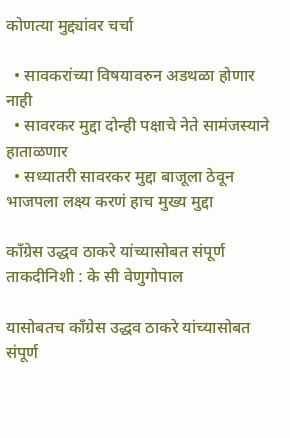कोणत्या मुद्द्यांवर चर्चा

  • सावकरांच्या विषयावरुन अडथळा होणार नाही
  • सावरकर मुद्दा दोन्ही पक्षाचे नेते सामंजस्याने हाताळणार
  • सध्यातरी सावरकर मुद्दा बाजूला ठेवून भाजपला लक्ष्य करणं हाच मुख्य मुद्दा

काँग्रेस उद्धव ठाकरे यांच्यासोबत संपूर्ण ताकदीनिशी : के सी वेणुगोपाल

यासोबतच काँग्रेस उद्धव ठाकरे यांच्यासोबत संपूर्ण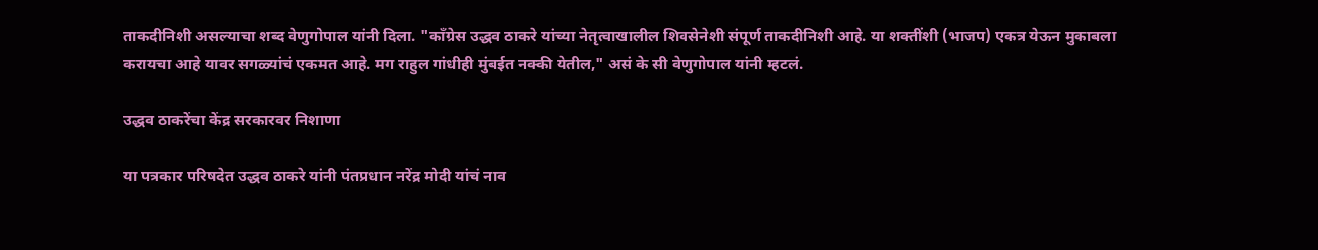ताकदीनिशी असल्याचा शब्द वेणुगोपाल यांनी दिला. "काँग्रेस उद्धव ठाकरे यांच्या नेतृत्वाखालील शिवसेनेशी संपूर्ण ताकदीनिशी आहे. या शक्तींशी (भाजप) एकत्र येऊन मुकाबला करायचा आहे यावर सगळ्यांचं एकमत आहे. मग राहुल गांधीही मुंबईत नक्की येतील," असं के सी वेणुगोपाल यांनी म्हटलं.

उद्धव ठाकरेंचा केंद्र सरकारवर निशाणा

या पत्रकार परिषदेत उद्धव ठाकरे यांनी पंतप्रधान नरेंद्र मोदी यांचं नाव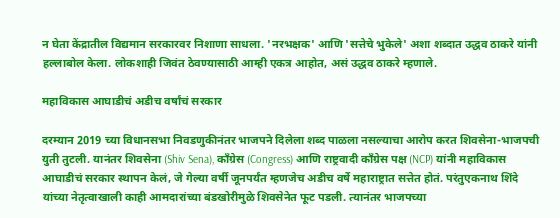न घेता केंद्रातील विद्यमान सरकारवर निशाणा साधला. 'नरभक्षक' आणि 'सत्तेचे भुकेले' अशा शब्दात उद्धव ठाकरे यांनी हल्लाबोल केला. लोकशाही जिवंत ठेवण्यासाठी आम्ही एकत्र आहोत, असं उद्धव ठाकरे म्हणाले.

महाविकास आघाडीचं अडीच वर्षांचं सरकार

दरम्यान 2019 च्या विधानसभा निवडणुकीनंतर भाजपने दिलेला शब्द पाळला नसल्याचा आरोप करत शिवसेना-भाजपची युती तुटली. यानंतर शिवसेना (Shiv Sena), काँग्रेस (Congress) आणि राष्ट्रवादी काँग्रेस पक्ष (NCP) यांनी महाविकास आघाडीचं सरकार स्थापन केलं, जे गेल्या वर्षी जूनपर्यंत म्हणजेच अडीच वर्षे महाराष्ट्रात सत्तेत होतं. परंतुएकनाथ शिंदे यांच्या नेतृत्वाखाली काही आमदारांच्या बंडखोरीमुळे शिवसेनेत फूट पडली. त्यानंतर भाजपच्या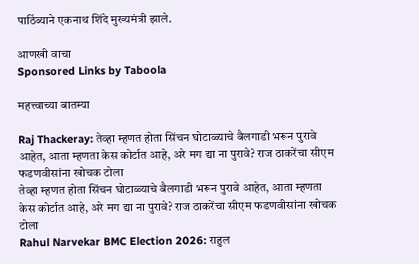पाठिंब्याने एकनाथ शिंदे मुख्यमंत्री झाले.

आणखी वाचा
Sponsored Links by Taboola

महत्त्वाच्या बातम्या

Raj Thackeray: तेव्हा म्हणत होता सिंचन घोटाळ्याचे बैलगाडी भरून पुरावे आहेत, आता म्हणता केस कोर्टात आहे, अरे मग द्या ना पुरावे? राज ठाकरेंचा सीएम फडणवीसांना खोचक टोला
तेव्हा म्हणत होता सिंचन घोटाळ्याचे बैलगाडी भरून पुरावे आहेत, आता म्हणता केस कोर्टात आहे, अरे मग द्या ना पुरावे? राज ठाकरेंचा सीएम फडणवीसांना खोचक टोला
Rahul Narvekar BMC Election 2026: राहुल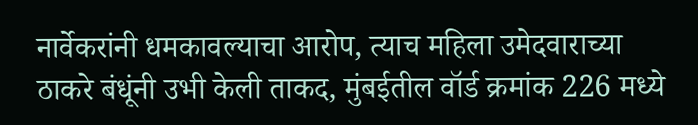नार्वेकरांनी धमकावल्याचा आरोप, त्याच महिला उमेदवाराच्या ठाकरे बंधूंनी उभी केली ताकद, मुंबईतील वॉर्ड क्रमांक 226 मध्ये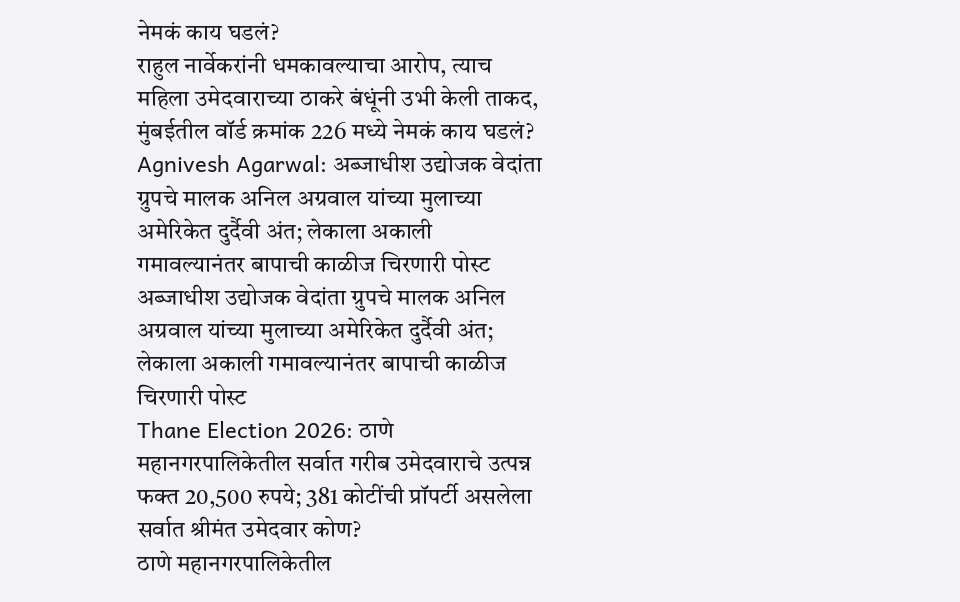नेमकं काय घडलं?
राहुल नार्वेकरांनी धमकावल्याचा आरोप, त्याच महिला उमेदवाराच्या ठाकरे बंधूंनी उभी केली ताकद, मुंबईतील वॉर्ड क्रमांक 226 मध्ये नेमकं काय घडलं?
Agnivesh Agarwal: अब्जाधीश उद्योजक वेदांता ग्रुपचे मालक अनिल अग्रवाल यांच्या मुलाच्या अमेरिकेत दुर्दैवी अंत; लेकाला अकाली गमावल्यानंतर बापाची काळीज चिरणारी पोस्ट
अब्जाधीश उद्योजक वेदांता ग्रुपचे मालक अनिल अग्रवाल यांच्या मुलाच्या अमेरिकेत दुर्दैवी अंत; लेकाला अकाली गमावल्यानंतर बापाची काळीज चिरणारी पोस्ट
Thane Election 2026: ठाणे महानगरपालिकेतील सर्वात गरीब उमेदवाराचे उत्पन्न फक्त 20,500 रुपये; 381 कोटींची प्रॉपर्टी असलेला सर्वात श्रीमंत उमेदवार कोण?
ठाणे महानगरपालिकेतील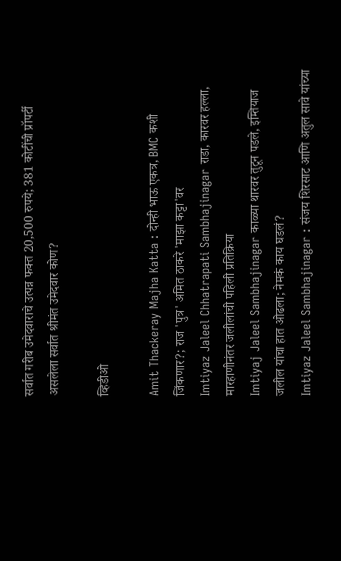सर्वात गरीब उमेदवाराचे उत्पन्न फक्त 20,500 रुपये; 381 कोटींची प्रॉपर्टी असलेला सर्वात श्रीमंत उमेदवार कोण?

व्हिडीओ

Amit Thackeray Majha Katta : दोन्ही भाऊ एकत्र, BMC कशी जिंकणार?; राज 'पुत्र' अमित ठाकरे 'माझा कट्टा'वर
Imtiyaz Jaleel Chhatrapati Sambhajinagar राडा, कारवर हल्ला, मारहाणीनंतर जलीलांची पहिली प्रतिक्रिया
Imtiyaj Jaleel Sambhajinagar काळ्या थारवर तुटून पडले, इम्तियाज जलील यांचा हात ओढला; नेमकं काय घडलं?
Imtiyaz Jaleel Sambhajinagar : संजय शिरसाट आणि अतुल सावे यांच्या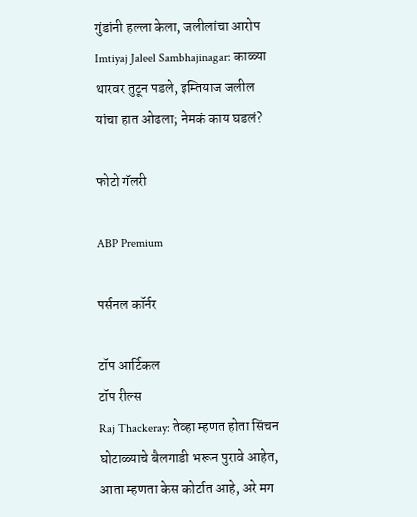गुंडांनी हल्ला केला, जलीलांचा आरोप
Imtiyaj Jaleel Sambhajinagar: काळ्या थारवर तुटून पडले, इम्तियाज जलील यांचा हात ओढला; नेमकं काय घडलं?

फोटो गॅलरी

ABP Premium

पर्सनल कॉर्नर

टॉप आर्टिकल
टॉप रील्स
Raj Thackeray: तेव्हा म्हणत होता सिंचन घोटाळ्याचे बैलगाडी भरून पुरावे आहेत, आता म्हणता केस कोर्टात आहे, अरे मग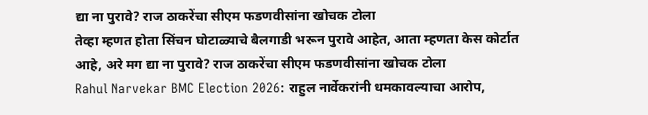द्या ना पुरावे? राज ठाकरेंचा सीएम फडणवीसांना खोचक टोला
तेव्हा म्हणत होता सिंचन घोटाळ्याचे बैलगाडी भरून पुरावे आहेत, आता म्हणता केस कोर्टात आहे, अरे मग द्या ना पुरावे? राज ठाकरेंचा सीएम फडणवीसांना खोचक टोला
Rahul Narvekar BMC Election 2026: राहुल नार्वेकरांनी धमकावल्याचा आरोप,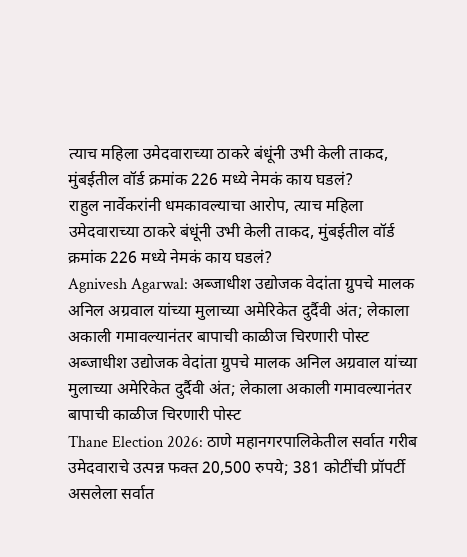त्याच महिला उमेदवाराच्या ठाकरे बंधूंनी उभी केली ताकद, मुंबईतील वॉर्ड क्रमांक 226 मध्ये नेमकं काय घडलं?
राहुल नार्वेकरांनी धमकावल्याचा आरोप, त्याच महिला उमेदवाराच्या ठाकरे बंधूंनी उभी केली ताकद, मुंबईतील वॉर्ड क्रमांक 226 मध्ये नेमकं काय घडलं?
Agnivesh Agarwal: अब्जाधीश उद्योजक वेदांता ग्रुपचे मालक अनिल अग्रवाल यांच्या मुलाच्या अमेरिकेत दुर्दैवी अंत; लेकाला अकाली गमावल्यानंतर बापाची काळीज चिरणारी पोस्ट
अब्जाधीश उद्योजक वेदांता ग्रुपचे मालक अनिल अग्रवाल यांच्या मुलाच्या अमेरिकेत दुर्दैवी अंत; लेकाला अकाली गमावल्यानंतर बापाची काळीज चिरणारी पोस्ट
Thane Election 2026: ठाणे महानगरपालिकेतील सर्वात गरीब उमेदवाराचे उत्पन्न फक्त 20,500 रुपये; 381 कोटींची प्रॉपर्टी असलेला सर्वात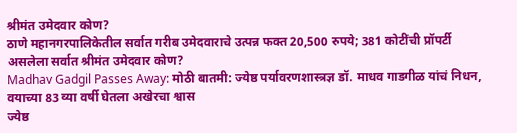श्रीमंत उमेदवार कोण?
ठाणे महानगरपालिकेतील सर्वात गरीब उमेदवाराचे उत्पन्न फक्त 20,500 रुपये; 381 कोटींची प्रॉपर्टी असलेला सर्वात श्रीमंत उमेदवार कोण?
Madhav Gadgil Passes Away: मोठी बातमी: ज्येष्ठ पर्यावरणशास्त्रज्ञ डॉ. माधव गाडगीळ यांचं निधन, वयाच्या 83 व्या वर्षी घेतला अखेरचा श्वास
ज्येष्ठ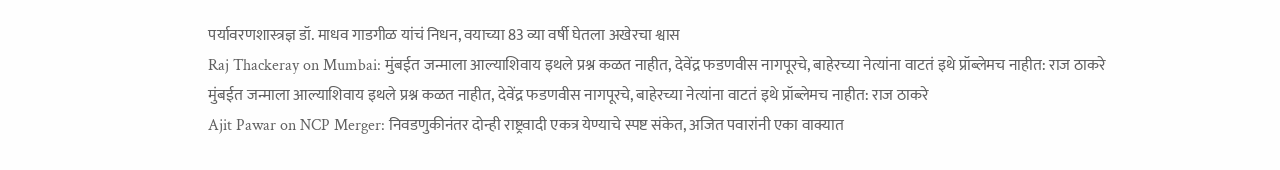पर्यावरणशास्त्रज्ञ डॉ. माधव गाडगीळ यांचं निधन, वयाच्या 83 व्या वर्षी घेतला अखेरचा श्वास
Raj Thackeray on Mumbai: मुंबईत जन्माला आल्याशिवाय इथले प्रश्न कळत नाहीत, देवेंद्र फडणवीस नागपूरचे, बाहेरच्या नेत्यांना वाटतं इथे प्रॉब्लेमच नाहीत: राज ठाकरे
मुंबईत जन्माला आल्याशिवाय इथले प्रश्न कळत नाहीत, देवेंद्र फडणवीस नागपूरचे, बाहेरच्या नेत्यांना वाटतं इथे प्रॉब्लेमच नाहीत: राज ठाकरे
Ajit Pawar on NCP Merger: निवडणुकीनंतर दोन्ही राष्ट्रवादी एकत्र येण्याचे स्पष्ट संकेत, अजित पवारांनी एका वाक्यात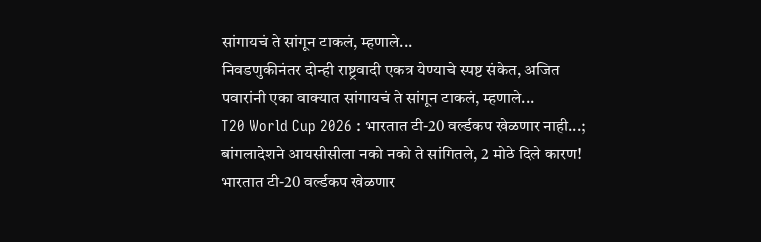सांगायचं ते सांगून टाकलं, म्हणाले...
निवडणुकीनंतर दोन्ही राष्ट्रवादी एकत्र येण्याचे स्पष्ट संकेत, अजित पवारांनी एका वाक्यात सांगायचं ते सांगून टाकलं, म्हणाले...
T20 World Cup 2026 : भारतात टी-20 वर्ल्डकप खेळणार नाही...; बांगलादेशने आयसीसीला नको नको ते सांगितले, 2 मोठे दिले कारण!
भारतात टी-20 वर्ल्डकप खेळणार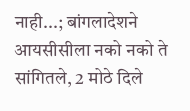नाही...; बांगलादेशने आयसीसीला नको नको ते सांगितले, 2 मोठे दिले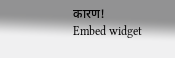कारण!
Embed widget